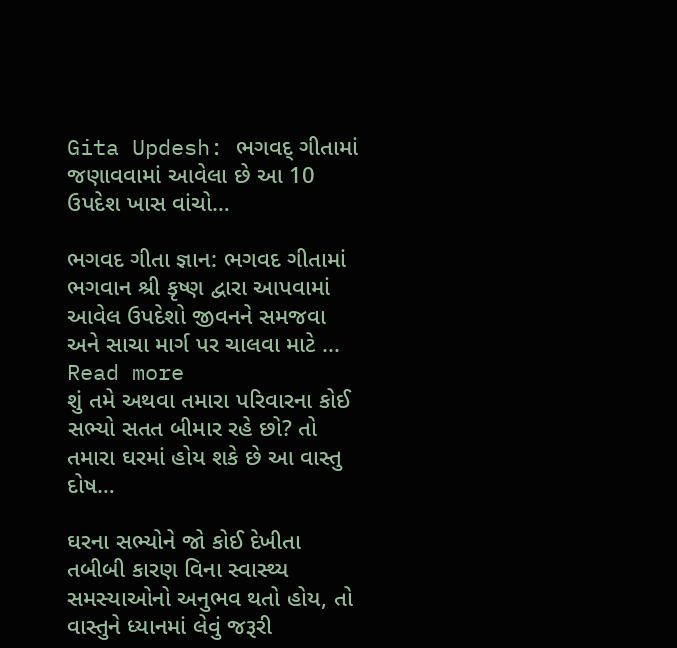Gita Updesh: ભગવદ્ ગીતામાં જણાવવામાં આવેલા છે આ 10 ઉપદેશ ખાસ વાંચો…

ભગવદ ગીતા જ્ઞાન: ભગવદ ગીતામાં ભગવાન શ્રી કૃષ્ણ દ્વારા આપવામાં આવેલ ઉપદેશો જીવનને સમજવા અને સાચા માર્ગ પર ચાલવા માટે ...
Read more
શું તમે અથવા તમારા પરિવારના કોઈ સભ્યો સતત બીમાર રહે છો? તો તમારા ઘરમાં હોય શકે છે આ વાસ્તુ દોષ…

ઘરના સભ્યોને જો કોઈ દેખીતા તબીબી કારણ વિના સ્વાસ્થ્ય સમસ્યાઓનો અનુભવ થતો હોય, તો વાસ્તુને ધ્યાનમાં લેવું જરૂરી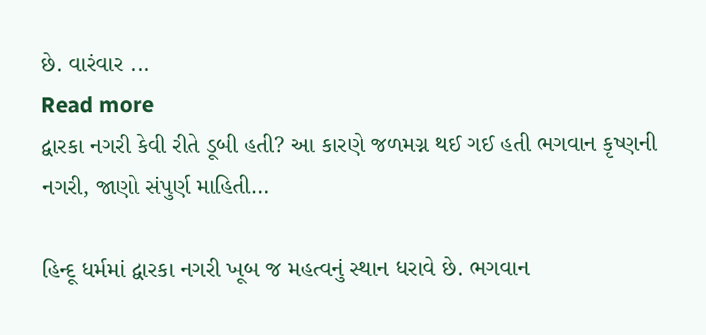છે. વારંવાર ...
Read more
દ્વારકા નગરી કેવી રીતે ડૂબી હતી? આ કારણે જળમગ્ન થઈ ગઈ હતી ભગવાન કૃષ્ણની નગરી, જાણો સંપુર્ણ માહિતી…

હિન્દૂ ધર્મમાં દ્વારકા નગરી ખૂબ જ મહત્વનું સ્થાન ધરાવે છે. ભગવાન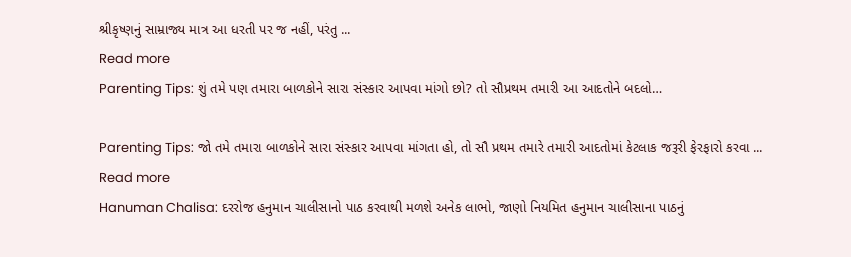શ્રીકૃષ્ણનું સામ્રાજ્ય માત્ર આ ધરતી પર જ નહીં, પરંતુ ...
Read more
Parenting Tips: શું તમે પણ તમારા બાળકોને સારા સંસ્કાર આપવા માંગો છો? તો સૌપ્રથમ તમારી આ આદતોને બદલો…

Parenting Tips: જો તમે તમારા બાળકોને સારા સંસ્કાર આપવા માંગતા હો, તો સૌ પ્રથમ તમારે તમારી આદતોમાં કેટલાક જરૂરી ફેરફારો કરવા ...
Read more
Hanuman Chalisa: દરરોજ હનુમાન ચાલીસાનો પાઠ કરવાથી મળશે અનેક લાભો, જાણો નિયમિત હનુમાન ચાલીસાના પાઠનું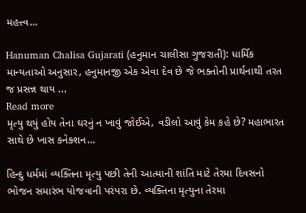મહત્ત્વ…

Hanuman Chalisa Gujarati (હનુમાન ચાલીસા ગુજરાતી): ધાર્મિક માન્યતાઓ અનુસાર, હનુમાનજી એક એવા દેવ છે જે ભક્તોની પ્રાર્થનાથી તરત જ પ્રસન્ન થાય ...
Read more
મૃત્યુ થયું હોય તેના ઘરનું ન ખાવું જોઈએ, વડીલો આવું કેમ કહે છે? મહાભારત સાથે છે ખાસ કનેક્શન…

હિન્દુ ધર્મમાં વ્યક્તિના મૃત્યુ પછી તેની આત્માની શાંતિ માટે તેરમા દિવસનો ભોજન સમારંભ યોજવાની પરંપરા છે. વ્યક્તિના મૃત્યુના તેરમા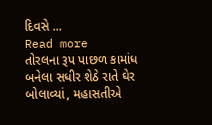દિવસે ...
Read more
તોરલના રૂપ પાછળ કામાંધ બનેલા સધીર શેઠે રાતે ઘેર બોલાવ્યાં, મહાસતીએ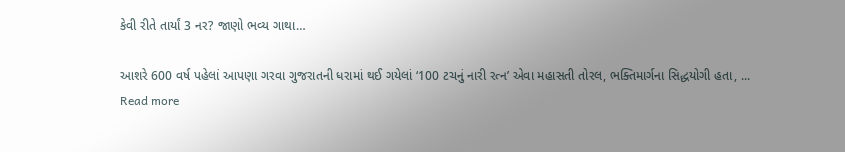કેવી રીતે તાર્યાં 3 નર? જાણો ભવ્ય ગાથા…

આશરે 600 વર્ષ પહેલાં આપણા ગરવા ગુજરાતની ધરામાં થઈ ગયેલાં ‘100 ટચનું નારી રત્ન’ એવા મહાસતી તોરલ, ભક્તિમાર્ગના સિદ્ધયોગી હતા, ...
Read more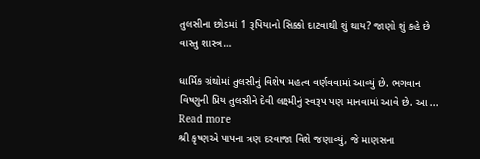તુલસીના છોડમાં 1 રૂપિયાનો સિક્કો દાટવાથી શું થાય? જાણો શું કહે છે વાસ્તુ શાસ્ત્ર…

ધાર્મિક ગ્રંથોમાં તુલસીનું વિશેષ મહત્વ વર્ણવવામાં આવ્યું છે. ભગવાન વિષ્ણુની પ્રિય તુલસીને દેવી લક્ષ્મીનું સ્વરૂપ પણ માનવામાં આવે છે. આ ...
Read more
શ્રી કૃષ્ણએ પાપના ત્રણ દરવાજા વિશે જણાવ્યું, જે માણસના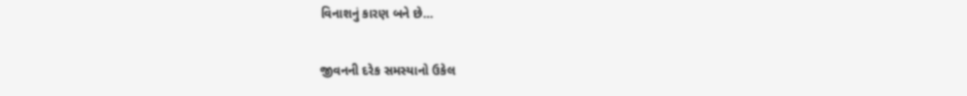વિનાશનું કારણ બને છે…

જીવનની દરેક સમસ્યાનો ઉકેલ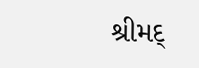શ્રીમદ્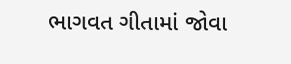ભાગવત ગીતામાં જોવા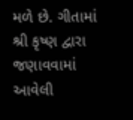મળે છે. ગીતામાં શ્રી કૃષ્ણ દ્વારા જણાવવામાં આવેલી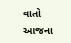વાતો આજના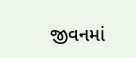જીવનમાં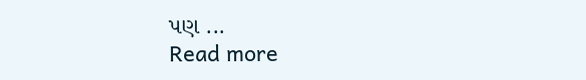પણ ...
Read more